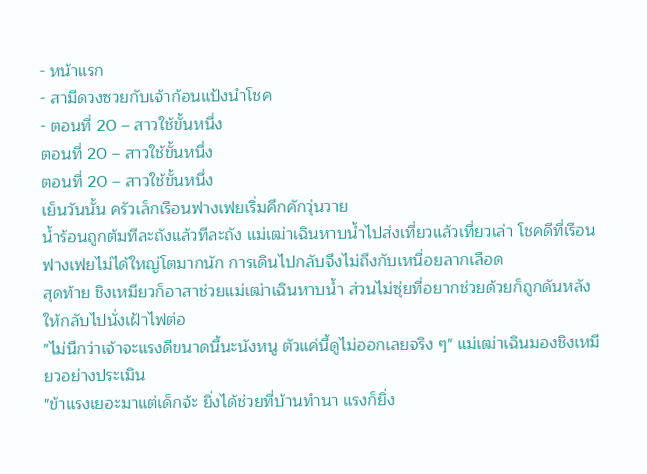- หน้าแรก
- สามีดวงซวยกับเจ้าก้อนแป้งนำโชค
- ตอนที่ 20 – สาวใช้ขั้นหนึ่ง
ตอนที่ 20 – สาวใช้ขั้นหนึ่ง
ตอนที่ 20 – สาวใช้ขั้นหนึ่ง
เย็นวันนั้น ครัวเล็กเรือนฟางเฟยเริ่มคึกคักวุ่นวาย
น้ำร้อนถูกต้มทีละถังแล้วทีละถัง แม่เฒ่าเฉินหาบน้ำไปส่งเที่ยวแล้วเที่ยวเล่า โชคดีที่เรือนฟางเฟยไม่ได้ใหญ่โตมากนัก การเดินไปกลับจึงไม่ถึงกับเหนื่อยลากเลือด
สุดท้าย ชิงเหมียวก็อาสาช่วยแม่เฒ่าเฉินหาบน้ำ ส่วนไม่ซุ่ยที่อยากช่วยด้วยก็ถูกดันหลังให้กลับไปนั่งเฝ้าไฟต่อ
"ไม่นึกว่าเจ้าจะแรงดีขนาดนี้นะนังหนู ตัวแค่นี้ดูไม่ออกเลยจริง ๆ" แม่เฒ่าเฉินมองชิงเหมียวอย่างประเมิน
"ข้าแรงเยอะมาแต่เด็กจ้ะ ยิ่งได้ช่วยที่บ้านทำนา แรงก็ยิ่ง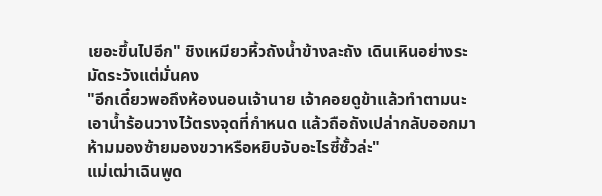เยอะขึ้นไปอีก" ชิงเหมียวหิ้วถังน้ำข้างละถัง เดินเหินอย่างระมัดระวังแต่มั่นคง
"อีกเดี๋ยวพอถึงห้องนอนเจ้านาย เจ้าคอยดูข้าแล้วทำตามนะ เอาน้ำร้อนวางไว้ตรงจุดที่กำหนด แล้วถือถังเปล่ากลับออกมา ห้ามมองซ้ายมองขวาหรือหยิบจับอะไรซี้ซั้วล่ะ"
แม่เฒ่าเฉินพูด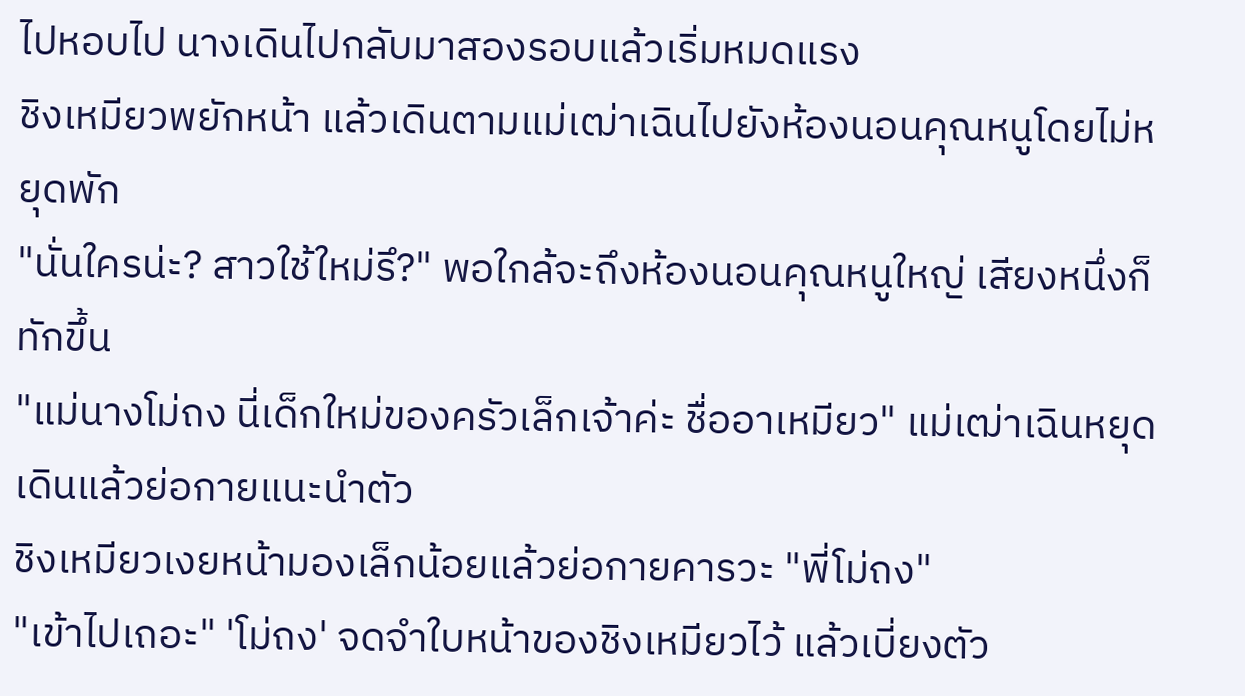ไปหอบไป นางเดินไปกลับมาสองรอบแล้วเริ่มหมดแรง
ชิงเหมียวพยักหน้า แล้วเดินตามแม่เฒ่าเฉินไปยังห้องนอนคุณหนูโดยไม่หยุดพัก
"นั่นใครน่ะ? สาวใช้ใหม่รึ?" พอใกล้จะถึงห้องนอนคุณหนูใหญ่ เสียงหนึ่งก็ทักขึ้น
"แม่นางโม่ถง นี่เด็กใหม่ของครัวเล็กเจ้าค่ะ ชื่ออาเหมียว" แม่เฒ่าเฉินหยุดเดินแล้วย่อกายแนะนำตัว
ชิงเหมียวเงยหน้ามองเล็กน้อยแล้วย่อกายคารวะ "พี่โม่ถง"
"เข้าไปเถอะ" 'โม่ถง' จดจำใบหน้าของชิงเหมียวไว้ แล้วเบี่ยงตัว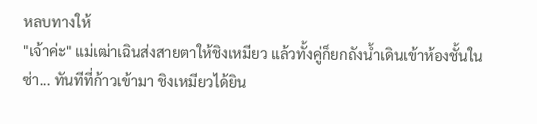หลบทางให้
"เจ้าค่ะ" แม่เฒ่าเฉินส่งสายตาให้ชิงเหมียว แล้วทั้งคู่ก็ยกถังน้ำเดินเข้าห้องชั้นใน
ซ่า... ทันทีที่ก้าวเข้ามา ชิงเหมียวได้ยิน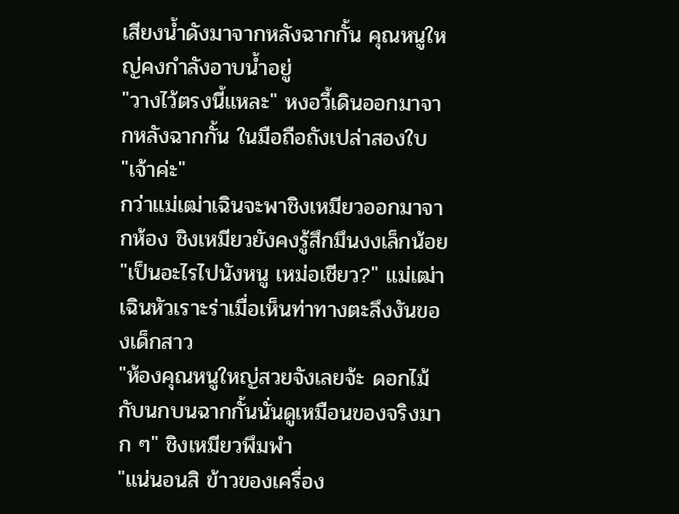เสียงน้ำดังมาจากหลังฉากกั้น คุณหนูใหญ่คงกำลังอาบน้ำอยู่
"วางไว้ตรงนี้แหละ" หงอวี้เดินออกมาจากหลังฉากกั้น ในมือถือถังเปล่าสองใบ
"เจ้าค่ะ"
กว่าแม่เฒ่าเฉินจะพาชิงเหมียวออกมาจากห้อง ชิงเหมียวยังคงรู้สึกมึนงงเล็กน้อย
"เป็นอะไรไปนังหนู เหม่อเชียว?" แม่เฒ่าเฉินหัวเราะร่าเมื่อเห็นท่าทางตะลึงงันของเด็กสาว
"ห้องคุณหนูใหญ่สวยจังเลยจ้ะ ดอกไม้กับนกบนฉากกั้นนั่นดูเหมือนของจริงมาก ๆ" ชิงเหมียวพึมพำ
"แน่นอนสิ ข้าวของเครื่อง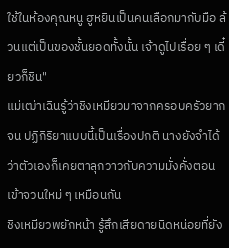ใช้ในห้องคุณหนู ฮูหยินเป็นคนเลือกมากับมือ ล้วนแต่เป็นของชั้นยอดทั้งนั้น เจ้าดูไปเรื่อย ๆ เดี๋ยวก็ชิน"
แม่เฒ่าเฉินรู้ว่าชิงเหมียวมาจากครอบครัวยากจน ปฏิกิริยาแบบนี้เป็นเรื่องปกติ นางยังจำได้ว่าตัวเองก็เคยตาลุกวาวกับความมั่งคั่งตอนเข้าจวนใหม่ ๆ เหมือนกัน
ชิงเหมียวพยักหน้า รู้สึกเสียดายนิดหน่อยที่ยัง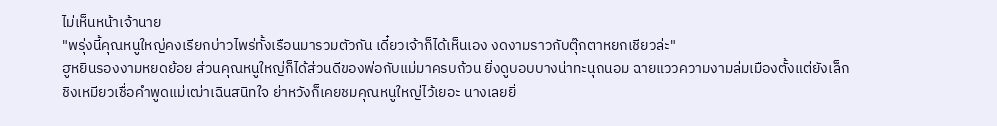ไม่เห็นหน้าเจ้านาย
"พรุ่งนี้คุณหนูใหญ่คงเรียกบ่าวไพร่ทั้งเรือนมารวมตัวกัน เดี๋ยวเจ้าก็ได้เห็นเอง งดงามราวกับตุ๊กตาหยกเชียวล่ะ"
ฮูหยินรองงามหยดย้อย ส่วนคุณหนูใหญ่ก็ได้ส่วนดีของพ่อกับแม่มาครบถ้วน ยิ่งดูบอบบางน่าทะนุถนอม ฉายแววความงามล่มเมืองตั้งแต่ยังเล็ก
ชิงเหมียวเชื่อคำพูดแม่เฒ่าเฉินสนิทใจ ย่าหวังก็เคยชมคุณหนูใหญ่ไว้เยอะ นางเลยยิ่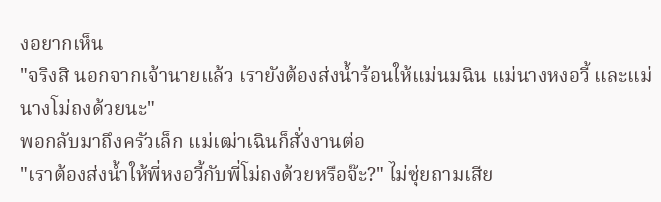งอยากเห็น
"จริงสิ นอกจากเจ้านายแล้ว เรายังต้องส่งน้ำร้อนให้แม่นมฉิน แม่นางหงอวี้ และแม่นางโม่ถงด้วยนะ"
พอกลับมาถึงครัวเล็ก แม่เฒ่าเฉินก็สั่งงานต่อ
"เราต้องส่งน้ำให้พี่หงอวี้กับพี่โม่ถงด้วยหรือจ๊ะ?" ไม่ซุ่ยถามเสีย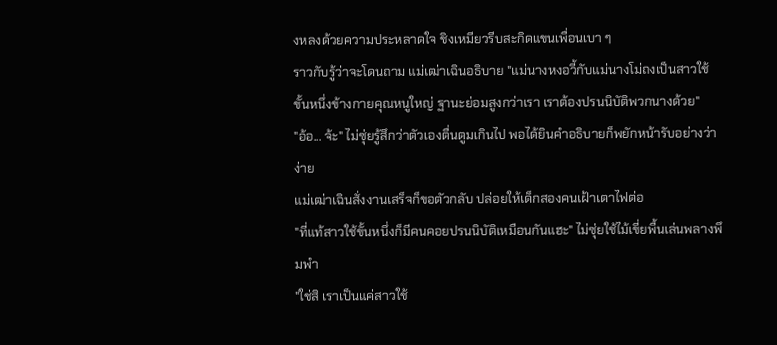งหลงด้วยความประหลาดใจ ชิงเหมียวรีบสะกิดแขนเพื่อนเบา ๆ
ราวกับรู้ว่าจะโดนถาม แม่เฒ่าเฉินอธิบาย "แม่นางหงอวี้กับแม่นางโม่ถงเป็นสาวใช้ขั้นหนึ่งข้างกายคุณหนูใหญ่ ฐานะย่อมสูงกว่าเรา เราต้องปรนนิบัติพวกนางด้วย"
"อ้อ... จ้ะ" ไม่ซุ่ยรู้สึกว่าตัวเองตื่นตูมเกินไป พอได้ยินคำอธิบายก็พยักหน้ารับอย่างว่าง่าย
แม่เฒ่าเฉินสั่งงานเสร็จก็ขอตัวกลับ ปล่อยให้เด็กสองคนเฝ้าเตาไฟต่อ
"ที่แท้สาวใช้ขั้นหนึ่งก็มีคนคอยปรนนิบัติเหมือนกันแฮะ" ไม่ซุ่ยใช้ไม้เขี่ยพื้นเล่นพลางพึมพำ
"ใช่สิ เราเป็นแค่สาวใช้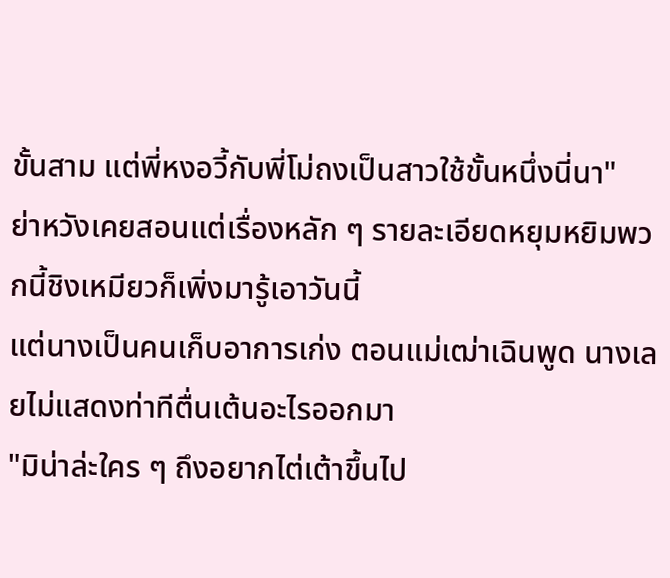ขั้นสาม แต่พี่หงอวี้กับพี่โม่ถงเป็นสาวใช้ขั้นหนึ่งนี่นา"
ย่าหวังเคยสอนแต่เรื่องหลัก ๆ รายละเอียดหยุมหยิมพวกนี้ชิงเหมียวก็เพิ่งมารู้เอาวันนี้
แต่นางเป็นคนเก็บอาการเก่ง ตอนแม่เฒ่าเฉินพูด นางเลยไม่แสดงท่าทีตื่นเต้นอะไรออกมา
"มิน่าล่ะใคร ๆ ถึงอยากไต่เต้าขึ้นไป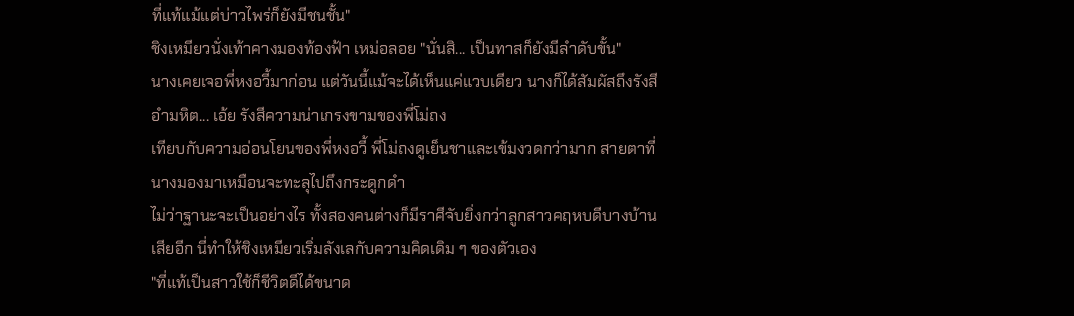ที่แท้แม้แต่บ่าวไพร่ก็ยังมีชนชั้น"
ชิงเหมียวนั่งเท้าคางมองท้องฟ้า เหม่อลอย "นั่นสิ... เป็นทาสก็ยังมีลำดับขั้น"
นางเคยเจอพี่หงอวี้มาก่อน แต่วันนี้แม้จะได้เห็นแค่แวบเดียว นางก็ได้สัมผัสถึงรังสีอำมหิต... เอ้ย รังสีความน่าเกรงขามของพี่โม่ถง
เทียบกับความอ่อนโยนของพี่หงอวี้ พี่โม่ถงดูเย็นชาและเข้มงวดกว่ามาก สายตาที่นางมองมาเหมือนจะทะลุไปถึงกระดูกดำ
ไม่ว่าฐานะจะเป็นอย่างไร ทั้งสองคนต่างก็มีราศีจับยิ่งกว่าลูกสาวคฤหบดีบางบ้านเสียอีก นี่ทำให้ชิงเหมียวเริ่มลังเลกับความคิดเดิม ๆ ของตัวเอง
"ที่แท้เป็นสาวใช้ก็ชีวิตดีได้ขนาด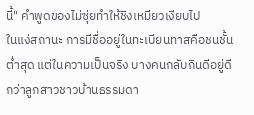นี้" คำพูดของไม่ซุ่ยทำให้ชิงเหมียวเงียบไป
ในแง่สถานะ การมีชื่ออยู่ในทะเบียนทาสคือชนชั้นต่ำสุด แต่ในความเป็นจริง บางคนกลับกินดีอยู่ดีกว่าลูกสาวชาวบ้านธรรมดา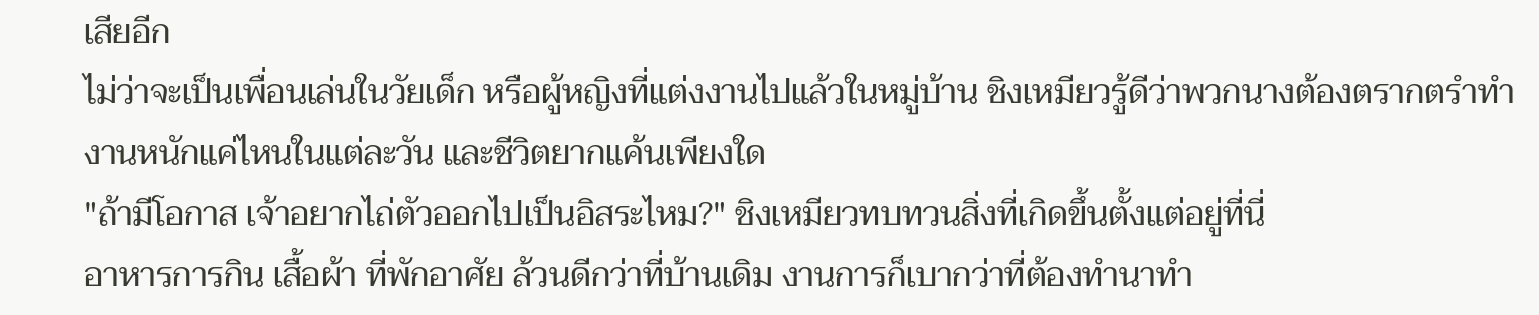เสียอีก
ไม่ว่าจะเป็นเพื่อนเล่นในวัยเด็ก หรือผู้หญิงที่แต่งงานไปแล้วในหมู่บ้าน ชิงเหมียวรู้ดีว่าพวกนางต้องตรากตรำทำงานหนักแค่ไหนในแต่ละวัน และชีวิตยากแค้นเพียงใด
"ถ้ามีโอกาส เจ้าอยากไถ่ตัวออกไปเป็นอิสระไหม?" ชิงเหมียวทบทวนสิ่งที่เกิดขึ้นตั้งแต่อยู่ที่นี่
อาหารการกิน เสื้อผ้า ที่พักอาศัย ล้วนดีกว่าที่บ้านเดิม งานการก็เบากว่าที่ต้องทำนาทำ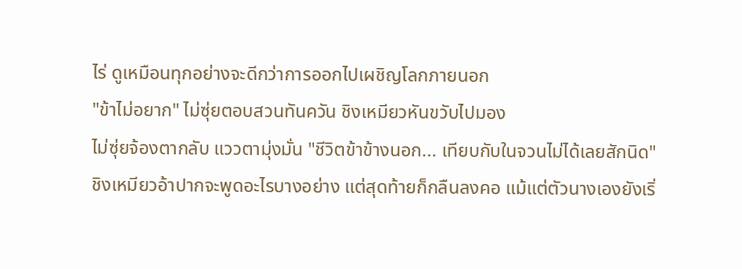ไร่ ดูเหมือนทุกอย่างจะดีกว่าการออกไปเผชิญโลกภายนอก
"ข้าไม่อยาก" ไม่ซุ่ยตอบสวนทันควัน ชิงเหมียวหันขวับไปมอง
ไม่ซุ่ยจ้องตากลับ แววตามุ่งมั่น "ชีวิตข้าข้างนอก... เทียบกับในจวนไม่ได้เลยสักนิด"
ชิงเหมียวอ้าปากจะพูดอะไรบางอย่าง แต่สุดท้ายก็กลืนลงคอ แม้แต่ตัวนางเองยังเริ่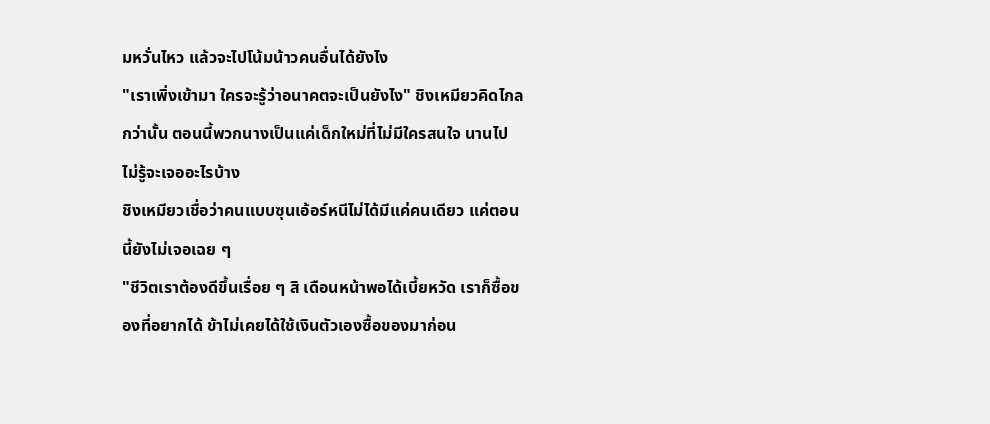มหวั่นไหว แล้วจะไปโน้มน้าวคนอื่นได้ยังไง
"เราเพิ่งเข้ามา ใครจะรู้ว่าอนาคตจะเป็นยังไง" ชิงเหมียวคิดไกลกว่านั้น ตอนนี้พวกนางเป็นแค่เด็กใหม่ที่ไม่มีใครสนใจ นานไปไม่รู้จะเจออะไรบ้าง
ชิงเหมียวเชื่อว่าคนแบบซุนเอ้อร์หนีไม่ได้มีแค่คนเดียว แค่ตอนนี้ยังไม่เจอเฉย ๆ
"ชีวิตเราต้องดีขึ้นเรื่อย ๆ สิ เดือนหน้าพอได้เบี้ยหวัด เราก็ซื้อของที่อยากได้ ข้าไม่เคยได้ใช้เงินตัวเองซื้อของมาก่อน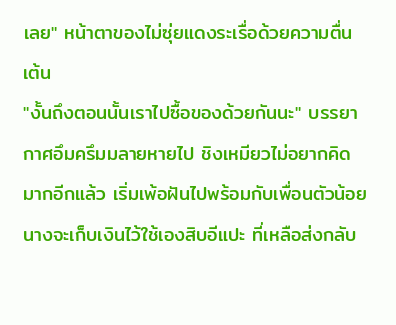เลย" หน้าตาของไม่ซุ่ยแดงระเรื่อด้วยความตื่นเต้น
"งั้นถึงตอนนั้นเราไปซื้อของด้วยกันนะ" บรรยากาศอึมครึมมลายหายไป ชิงเหมียวไม่อยากคิดมากอีกแล้ว เริ่มเพ้อฝันไปพร้อมกับเพื่อนตัวน้อย
นางจะเก็บเงินไว้ใช้เองสิบอีแปะ ที่เหลือส่งกลับ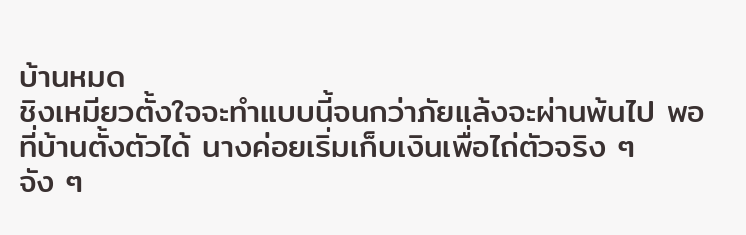บ้านหมด
ชิงเหมียวตั้งใจจะทำแบบนี้จนกว่าภัยแล้งจะผ่านพ้นไป พอที่บ้านตั้งตัวได้ นางค่อยเริ่มเก็บเงินเพื่อไถ่ตัวจริง ๆ จัง ๆ